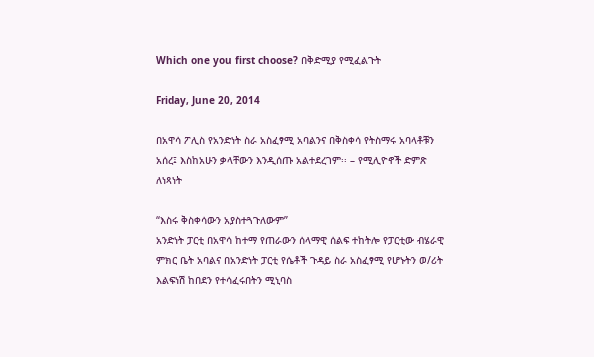Which one you first choose? በቅድሚያ የሚፈልጉት

Friday, June 20, 2014

በአዋሳ ፖሊስ የአንድነት ስራ አስፈፃሚ አባልንና በቅስቀሳ የትስማሩ አባላቶቹን አሰረ፤ እስከአሁን ቃላቸውን እንዲሰጡ አልተደረገም፡፡ – የሚሊዮኖች ድምጽ ለነጻነት

“እስሩ ቅስቀሳውን አያስተጓጉለውም”
አንድነት ፓርቲ በአዋሳ ከተማ የጠራውን ሰላማዊ ሰልፍ ተከትሎ የፓርቲው ብሄራዊ ምክር ቤት አባልና በአንድነት ፓርቲ የሴቶች ጉዳይ ስራ አስፈፃሚ የሆኑትን ወ/ሪት እልፍነሽ ከበደን የተሳፈሩበትን ሚኒባስ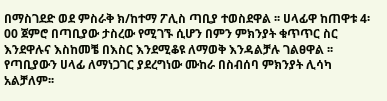በማስገደድ ወደ ምስራቅ ክ/ከተማ ፖሊስ ጣቢያ ተወስደዋል ፡፡ ሀላፊዋ ከጠዋቱ 4፡00 ጀምሮ በጣቢያው ታስረው የሚገኙ ሲሆን በምን ምክንያት ቁጥጥር ስር እንደዋሉና እስከመቼ በእስር እንደሚቆዩ ለማወቅ እንዳልቻሉ ገልፀዋል ፡፡ የጣቢያውን ሀላፊ ለማነጋገር ያደረግነው ሙከራ በስብሰባ ምክንያት ሊሳካ አልቻለም፡፡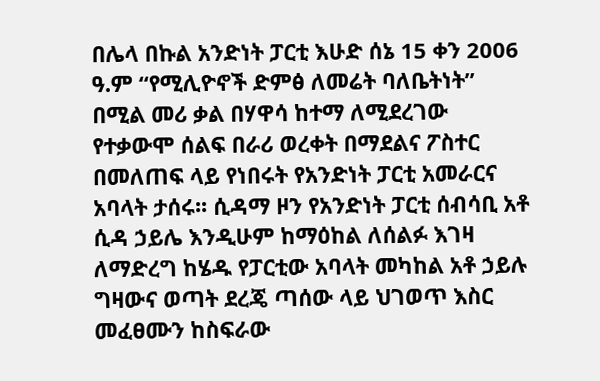በሌላ በኩል አንድነት ፓርቲ እሁድ ሰኔ 15 ቀን 2006 ዓ.ም “የሚሊዮኖች ድምፅ ለመሬት ባለቤትነት” በሚል መሪ ቃል በሃዋሳ ከተማ ለሚደረገው የተቃውሞ ሰልፍ በራሪ ወረቀት በማደልና ፖስተር በመለጠፍ ላይ የነበሩት የአንድነት ፓርቲ አመራርና አባላት ታሰሩ፡፡ ሲዳማ ዞን የአንድነት ፓርቲ ሰብሳቢ አቶ ሲዳ ኃይሌ እንዲሁም ከማዕከል ለሰልፉ እገዛ ለማድረግ ከሄዱ የፓርቲው አባላት መካከል አቶ ኃይሉ ግዛውና ወጣት ደረጄ ጣሰው ላይ ህገወጥ እስር መፈፀሙን ከስፍራው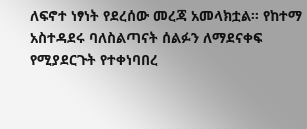ለፍኖተ ነፃነት የደረሰው መረጃ አመላክቷል፡፡ የከተማ አስተዳደሩ ባለስልጣናት ሰልፉን ለማደናቀፍ የሚያደርጉት የተቀነባበረ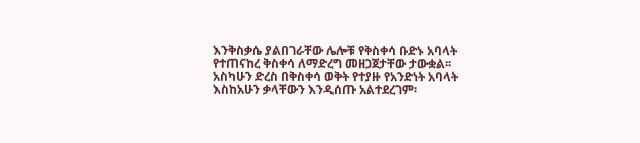እንቅስቃሴ ያልበገራቸው ሌሎቹ የቅስቀሳ ቡድኑ አባላት የተጠናከረ ቅስቀሳ ለማድረግ መዘጋጀታቸው ታውቋል፡፡
አስካሁን ድረስ በቅስቀሳ ወቅት የተያዙ የአንድነት አባላት እስከአሁን ቃላቸውን እንዲሰጡ አልተደረገም፡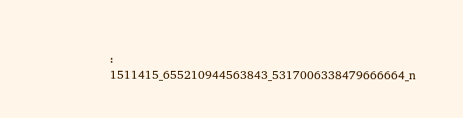፡1511415_655210944563843_5317006338479666664_n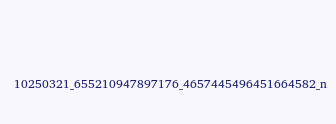10250321_655210947897176_4657445496451664582_n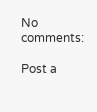No comments:

Post a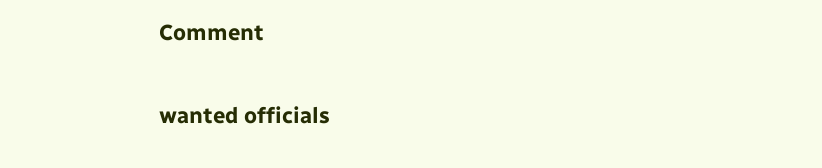Comment

wanted officials